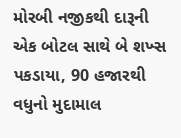મોરબી નજીકથી દારૂની એક બોટલ સાથે બે શખ્સ પકડાયા, 90 હજારથી વધુનો મુદામાલ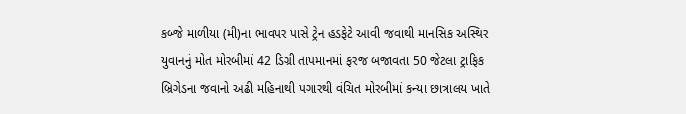કબ્જે માળીયા (મી)ના ભાવપર પાસે ટ્રેન હડફેટે આવી જવાથી માનસિક અસ્થિર યુવાનનું મોત મોરબીમાં 42 ડિગ્રી તાપમાનમાં ફરજ બજાવતા 50 જેટલા ટ્રાફિક બ્રિગેડના જવાનો અઢી મહિનાથી પગારથી વંચિત મોરબીમાં કન્યા છાત્રાલય ખાતે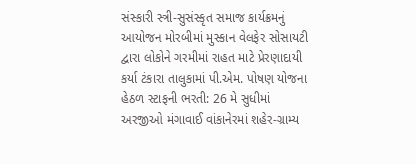સંસ્કારી સ્ત્રી-સુસંસ્કૃત સમાજ કાર્યક્રમનું આયોજન મોરબીમાં મુસ્કાન વેલફેર સોસાયટી દ્વારા લોકોને ગરમીમાં રાહત માટે પ્રેરણાદાયી કર્યા ટંકારા તાલુકામાં પી.એમ. પોષણ યોજના હેઠળ સ્ટાફની ભરતી: 26 મે સુધીમાં અરજીઓ મંગાવાઈ વાંકાનેરમાં શહેર-ગ્રામ્ય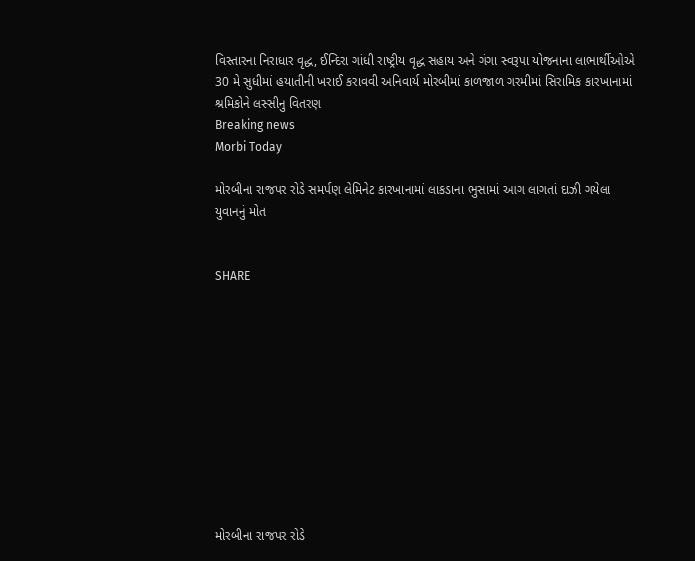વિસ્તારના નિરાધાર વૃદ્ધ, ઈન્દિરા ગાંધી રાષ્ટ્રીય વૃદ્ધ સહાય અને ગંગા સ્વરૂપા યોજનાના લાભાર્થીઓએ 30 મે સુધીમાં હયાતીની ખરાઈ કરાવવી અનિવાર્ય મોરબીમાં કાળજાળ ગરમીમાં સિરામિક કારખાનામાં શ્રમિકોને લસ્સીનુ વિતરણ
Breaking news
Morbi Today

મોરબીના રાજપર રોડે સમર્પણ લેમિનેટ કારખાનામાં લાકડાના ભુસામાં આગ લાગતાં દાઝી ગયેલા યુવાનનું મોત


SHARE











મોરબીના રાજપર રોડે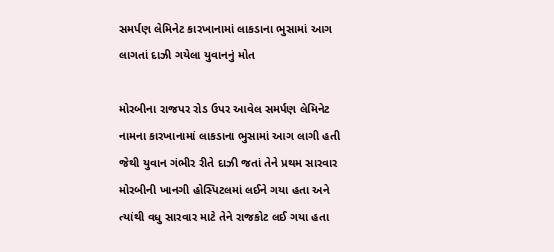સમર્પણ લેમિનેટ કારખાનામાં લાકડાના ભુસામાં આગ લાગતાં દાઝી ગયેલા યુવાનનું મોત

મોરબીના રાજપર રોડ ઉપર આવેલ સમર્પણ લેમિનેટ નામના કારખાનામાં લાકડાના ભુસામાં આગ લાગી હતી જેથી યુવાન ગંભીર રીતે દાઝી જતાં તેને પ્રથમ સારવાર મોરબીની ખાનગી હોસ્પિટલમાં લઈને ગયા હતા અને ત્યાંથી વધુ સારવાર માટે તેને રાજકોટ લઈ ગયા હતા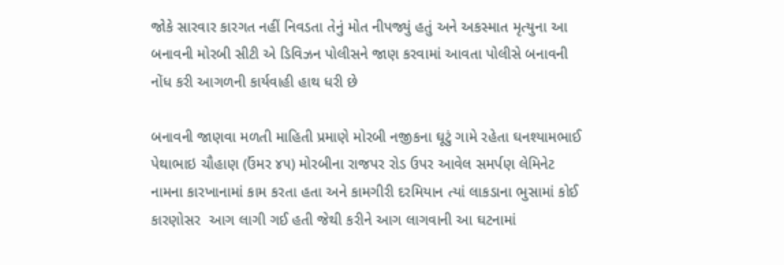જોકે સારવાર કારગત નહીં નિવડતા તેનું મોત નીપજ્યું હતું અને અકસ્માત મૃત્યુના આ બનાવની મોરબી સીટી એ ડિવિઝન પોલીસને જાણ કરવામાં આવતા પોલીસે બનાવની નોંધ કરી આગળની કાર્યવાહી હાથ ધરી છે

બનાવની જાણવા મળતી માહિતી પ્રમાણે મોરબી નજીકના ઘૂટું ગામે રહેતા ઘનશ્યામભાઈ પેથાભાઇ ચૌહાણ (ઉંમર ૪૫) મોરબીના રાજપર રોડ ઉપર આવેલ સમર્પણ લેમિનેટ નામના કારખાનામાં કામ કરતા હતા અને કામગીરી દરમિયાન ત્યાં લાકડાના ભુસામાં કોઈ કારણોસર  આગ લાગી ગઈ હતી જેથી કરીને આગ લાગવાની આ ઘટનામાં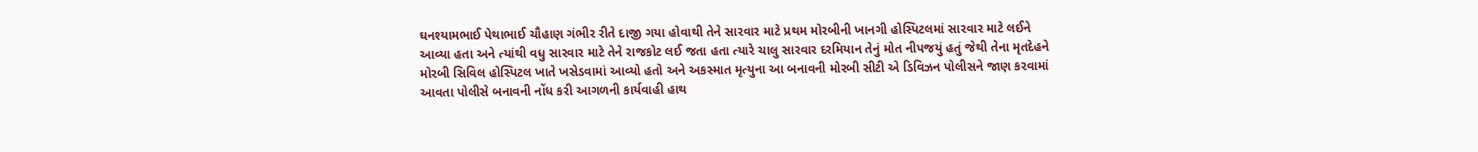ઘનશ્યામભાઈ પેથાભાઈ ચૌહાણ ગંભીર રીતે દાજી ગયા હોવાથી તેને સારવાર માટે પ્રથમ મોરબીની ખાનગી હોસ્પિટલમાં સારવાર માટે લઈને આવ્યા હતા અને ત્યાંથી વધુ સારવાર માટે તેને રાજકોટ લઈ જતા હતા ત્યારે ચાલુ સારવાર દરમિયાન તેનું મોત નીપજયું હતું જેથી તેના મૃતદેહને મોરબી સિવિલ હોસ્પિટલ ખાતે ખસેડવામાં આવ્યો હતો અને અકસ્માત મૃત્યુના આ બનાવની મોરબી સીટી એ ડિવિઝન પોલીસને જાણ કરવામાં આવતા પોલીસે બનાવની નોંધ કરી આગળની કાર્યવાહી હાથ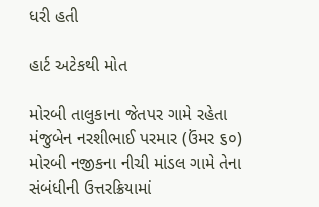ધરી હતી

હાર્ટ અટેકથી મોત

મોરબી તાલુકાના જેતપર ગામે રહેતા મંજુબેન નરશીભાઈ પરમાર (ઉંમર ૬૦) મોરબી નજીકના નીચી માંડલ ગામે તેના સંબંધીની ઉત્તરક્રિયામાં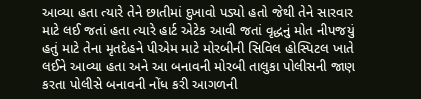આવ્યા હતા ત્યારે તેને છાતીમાં દુખાવો પડ્યો હતો જેથી તેને સારવાર માટે લઈ જતાં હતા ત્યારે હાર્ટ એટેક આવી જતાં વૃદ્ધનું મોત નીપજયું હતું માટે તેના મૃતદેહને પીએમ માટે મોરબીની સિવિલ હોસ્પિટલ ખાતે લઈને આવ્યા હતા અને આ બનાવની મોરબી તાલુકા પોલીસની જાણ કરતા પોલીસે બનાવની નોંધ કરી આગળની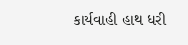કાર્યવાહી હાથ ધરી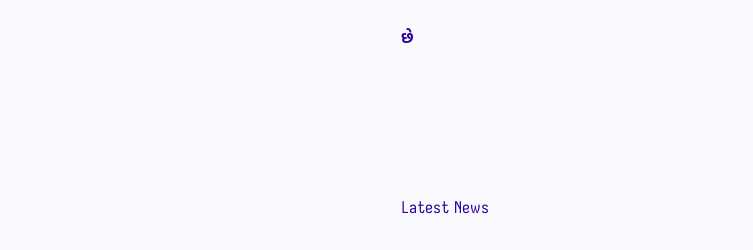છે






Latest News